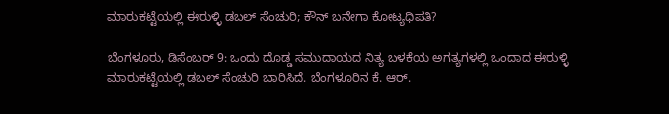ಮಾರುಕಟ್ಟೆಯಲ್ಲಿ ಈರುಳ್ಳಿ ಡಬಲ್ ಸೆಂಚುರಿ; ಕೌನ್ ಬನೇಗಾ ಕೋಟ್ಯಧಿಪತಿ?

ಬೆಂಗಳೂರು, ಡಿಸೆಂಬರ್ 9: ಒಂದು ದೊಡ್ಡ ಸಮುದಾಯದ ನಿತ್ಯ ಬಳಕೆಯ ಅಗತ್ಯಗಳಲ್ಲಿ ಒಂದಾದ ಈರುಳ್ಳಿ ಮಾರುಕಟ್ಟೆಯಲ್ಲಿ ಡಬಲ್ ಸೆಂಚುರಿ ಬಾರಿಸಿದೆ. ಬೆಂಗಳೂರಿನ ಕೆ. ಆರ್‌.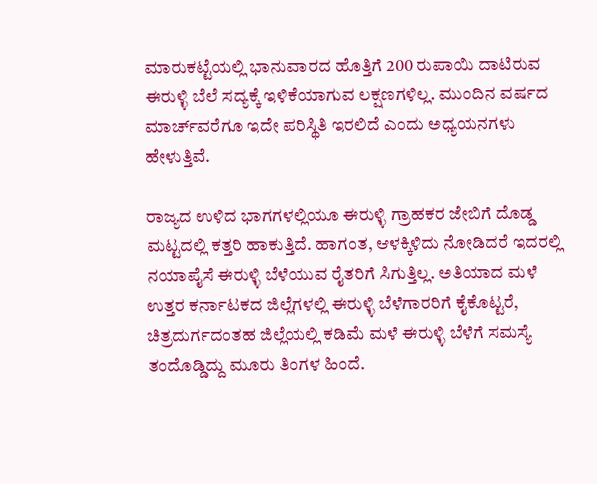ಮಾರುಕಟ್ಟೆಯಲ್ಲಿ ಭಾನುವಾರದ ಹೊತ್ತಿಗೆ 200 ರುಪಾಯಿ ದಾಟಿರುವ ಈರುಳ್ಳಿ ಬೆಲೆ ಸದ್ಯಕ್ಕೆ ಇಳಿಕೆಯಾಗುವ ಲಕ್ಷಣಗಳಿಲ್ಲ. ಮುಂದಿನ ವರ್ಷದ ಮಾರ್ಚ್‌ವರೆಗೂ ಇದೇ ಪರಿಸ್ಥಿತಿ ಇರಲಿದೆ ಎಂದು ಅಧ್ಯಯನಗಳು ಹೇಳುತ್ತಿವೆ.

ರಾಜ್ಯದ ಉಳಿದ ಭಾಗಗಳಲ್ಲಿಯೂ ಈರುಳ್ಳಿ ಗ್ರಾಹಕರ ಜೇಬಿಗೆ ದೊಡ್ಡ ಮಟ್ಟದಲ್ಲಿ ಕತ್ತರಿ ಹಾಕುತ್ತಿದೆ. ಹಾಗಂತ, ಆಳಕ್ಕಿಳಿದು ನೋಡಿದರೆ ಇದರಲ್ಲಿ ನಯಾಪೈಸೆ ಈರುಳ್ಳಿ ಬೆಳೆಯುವ ರೈತರಿಗೆ ಸಿಗುತ್ತಿಲ್ಲ. ಅತಿಯಾದ ಮಳೆ ಉತ್ತರ ಕರ್ನಾಟಕದ ಜಿಲ್ಲೆಗಳಲ್ಲಿ ಈರುಳ್ಳಿ ಬೆಳೆಗಾರರಿಗೆ ಕೈಕೊಟ್ಟರೆ, ಚಿತ್ರದುರ್ಗದಂತಹ ಜಿಲ್ಲೆಯಲ್ಲಿ ಕಡಿಮೆ ಮಳೆ ಈರುಳ್ಳಿ ಬೆಳೆಗೆ ಸಮಸ್ಯೆ ತಂದೊಡ್ಡಿದ್ದು ಮೂರು ತಿಂಗಳ ಹಿಂದೆ.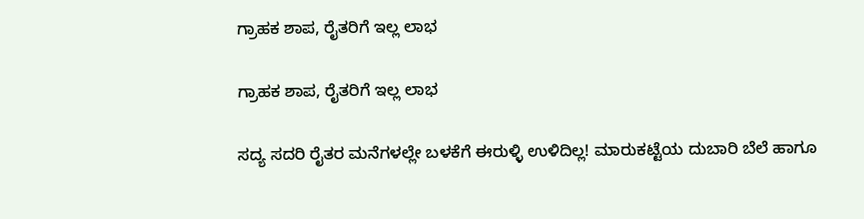ಗ್ರಾಹಕ ಶಾಪ, ರೈತರಿಗೆ ಇಲ್ಲ ಲಾಭ

ಗ್ರಾಹಕ ಶಾಪ, ರೈತರಿಗೆ ಇಲ್ಲ ಲಾಭ

ಸದ್ಯ ಸದರಿ ರೈತರ ಮನೆಗಳಲ್ಲೇ ಬಳಕೆಗೆ ಈರುಳ್ಳಿ ಉಳಿದಿಲ್ಲ! ಮಾರುಕಟ್ಟೆಯ ದುಬಾರಿ ಬೆಲೆ ಹಾಗೂ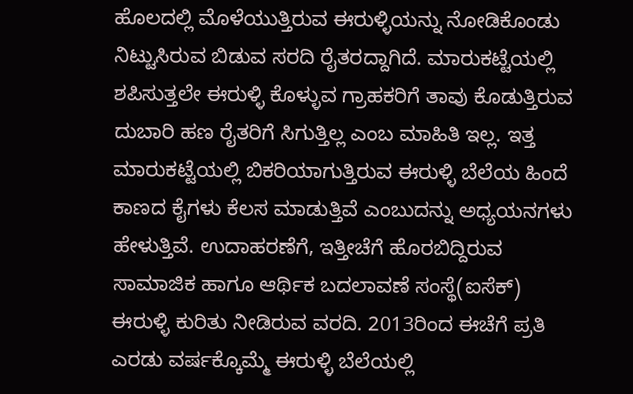ಹೊಲದಲ್ಲಿ ಮೊಳೆಯುತ್ತಿರುವ ಈರುಳ್ಳಿಯನ್ನು ನೋಡಿಕೊಂಡು ನಿಟ್ಟುಸಿರುವ ಬಿಡುವ ಸರದಿ ರೈತರದ್ದಾಗಿದೆ. ಮಾರುಕಟ್ಟೆಯಲ್ಲಿ ಶಪಿಸುತ್ತಲೇ ಈರುಳ್ಳಿ ಕೊಳ್ಳುವ ಗ್ರಾಹಕರಿಗೆ ತಾವು ಕೊಡುತ್ತಿರುವ ದುಬಾರಿ ಹಣ ರೈತರಿಗೆ ಸಿಗುತ್ತಿಲ್ಲ ಎಂಬ ಮಾಹಿತಿ ಇಲ್ಲ. ಇತ್ತ ಮಾರುಕಟ್ಟೆಯಲ್ಲಿ ಬಿಕರಿಯಾಗುತ್ತಿರುವ ಈರುಳ್ಳಿ ಬೆಲೆಯ ಹಿಂದೆ ಕಾಣದ ಕೈಗಳು ಕೆಲಸ ಮಾಡುತ್ತಿವೆ ಎಂಬುದನ್ನು ಅಧ್ಯಯನಗಳು ಹೇಳುತ್ತಿವೆ. ಉದಾಹರಣೆಗೆ, ಇತ್ತೀಚೆಗೆ ಹೊರಬಿದ್ದಿರುವ ಸಾಮಾಜಿಕ ಹಾಗೂ ಆರ್ಥಿಕ ಬದಲಾವಣೆ ಸಂಸ್ಥೆ(ಐಸೆಕ್) ಈರುಳ್ಳಿ ಕುರಿತು ನೀಡಿರುವ ವರದಿ. 2013ರಿಂದ ಈಚೆಗೆ ಪ್ರತಿ ಎರಡು ವರ್ಷಕ್ಕೊಮ್ಮೆ ಈರುಳ್ಳಿ ಬೆಲೆಯಲ್ಲಿ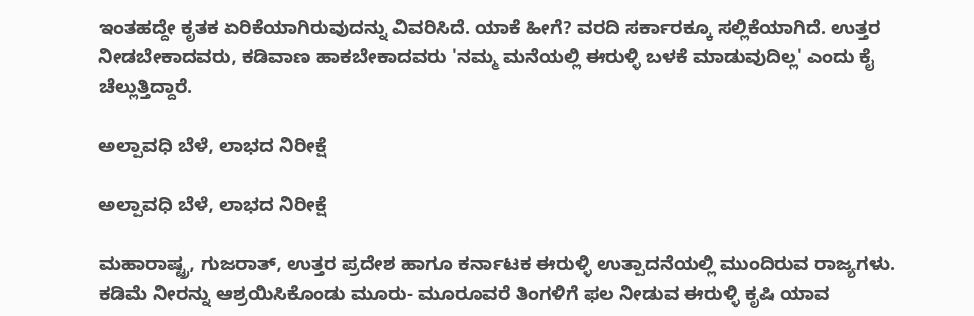ಇಂತಹದ್ದೇ ಕೃತಕ ಏರಿಕೆಯಾಗಿರುವುದನ್ನು ವಿವರಿಸಿದೆ. ಯಾಕೆ ಹೀಗೆ? ವರದಿ ಸರ್ಕಾರಕ್ಕೂ ಸಲ್ಲಿಕೆಯಾಗಿದೆ. ಉತ್ತರ ನೀಡಬೇಕಾದವರು, ಕಡಿವಾಣ ಹಾಕಬೇಕಾದವರು 'ನಮ್ಮ ಮನೆಯಲ್ಲಿ ಈರುಳ್ಳಿ ಬಳಕೆ ಮಾಡುವುದಿಲ್ಲ' ಎಂದು ಕೈ ಚೆಲ್ಲುತ್ತಿದ್ದಾರೆ.

ಅಲ್ಪಾವಧಿ ಬೆಳೆ, ಲಾಭದ ನಿರೀಕ್ಷೆ

ಅಲ್ಪಾವಧಿ ಬೆಳೆ, ಲಾಭದ ನಿರೀಕ್ಷೆ

ಮಹಾರಾಷ್ಟ್ರ, ಗುಜರಾತ್, ಉತ್ತರ ಪ್ರದೇಶ ಹಾಗೂ ಕರ್ನಾಟಕ ಈರುಳ್ಳಿ ಉತ್ಪಾದನೆಯಲ್ಲಿ ಮುಂದಿರುವ ರಾಜ್ಯಗಳು. ಕಡಿಮೆ ನೀರನ್ನು ಆಶ್ರಯಿಸಿಕೊಂಡು ಮೂರು- ಮೂರೂವರೆ ತಿಂಗಳಿಗೆ ಫಲ ನೀಡುವ ಈರುಳ್ಳಿ ಕೃಷಿ ಯಾವ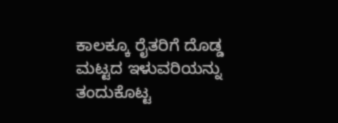ಕಾಲಕ್ಕೂ ರೈತರಿಗೆ ದೊಡ್ಡ ಮಟ್ಟದ ಇಳುವರಿಯನ್ನು ತಂದುಕೊಟ್ಟ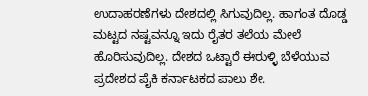ಉದಾಹರಣೆಗಳು ದೇಶದಲ್ಲಿ ಸಿಗುವುದಿಲ್ಲ. ಹಾಗಂತ ದೊಡ್ಡ ಮಟ್ಟದ ನಷ್ಟವನ್ನೂ ಇದು ರೈತರ ತಲೆಯ ಮೇಲೆ ಹೊರಿಸುವುದಿಲ್ಲ. ದೇಶದ ಒಟ್ಟಾರೆ ಈರುಳ್ಳಿ ಬೆಳೆಯುವ ಪ್ರದೇಶದ ಪೈಕಿ ಕರ್ನಾಟಕದ ಪಾಲು ಶೇ.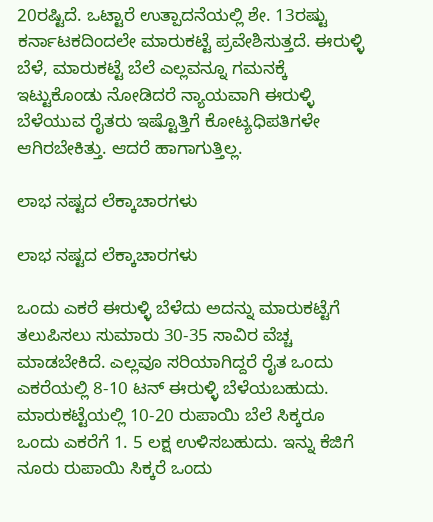20ರಷ್ಟಿದೆ. ಒಟ್ಟಾರೆ ಉತ್ಪಾದನೆಯಲ್ಲಿ ಶೇ. 13ರಷ್ಟು ಕರ್ನಾಟಕದಿಂದಲೇ ಮಾರುಕಟ್ಟೆ ಪ್ರವೇಶಿಸುತ್ತದೆ. ಈರುಳ್ಳಿ ಬೆಳೆ, ಮಾರುಕಟ್ಟೆ ಬೆಲೆ ಎಲ್ಲವನ್ನೂ ಗಮನಕ್ಕೆ ಇಟ್ಟುಕೊಂಡು ನೋಡಿದರೆ ನ್ಯಾಯವಾಗಿ ಈರುಳ್ಳಿ ಬೆಳೆಯುವ ರೈತರು ಇಷ್ಟೊತ್ತಿಗೆ ಕೋಟ್ಯಧಿಪತಿಗಳೇ ಆಗಿರಬೇಕಿತ್ತು. ಆದರೆ ಹಾಗಾಗುತ್ತಿಲ್ಲ.

ಲಾಭ ನಷ್ಟದ ಲೆಕ್ಕಾಚಾರಗಳು

ಲಾಭ ನಷ್ಟದ ಲೆಕ್ಕಾಚಾರಗಳು

ಒಂದು ಎಕರೆ ಈರುಳ್ಳಿ ಬೆಳೆದು ಅದನ್ನು ಮಾರುಕಟ್ಟೆಗೆ ತಲುಪಿಸಲು ಸುಮಾರು 30-35 ಸಾವಿರ ವೆಚ್ಚ ಮಾಡಬೇಕಿದೆ. ಎಲ್ಲವೂ ಸರಿಯಾಗಿದ್ದರೆ ರೈತ ಒಂದು ಎಕರೆಯಲ್ಲಿ 8-10 ಟನ್ ಈರುಳ್ಳಿ ಬೆಳೆಯಬಹುದು. ಮಾರುಕಟ್ಟೆಯಲ್ಲಿ 10-20 ರುಪಾಯಿ ಬೆಲೆ ಸಿಕ್ಕರೂ ಒಂದು ಎಕರೆಗೆ 1. 5 ಲಕ್ಷ ಉಳಿಸಬಹುದು. ಇನ್ನು ಕೆಜಿಗೆ ನೂರು ರುಪಾಯಿ ಸಿಕ್ಕರೆ ಒಂದು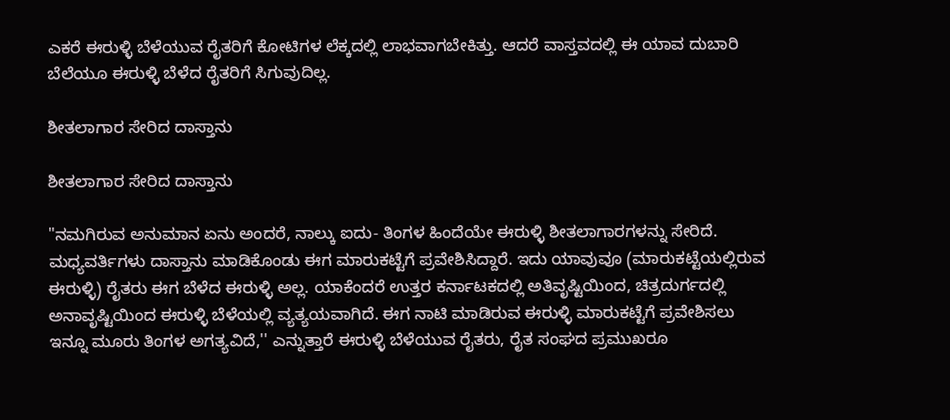ಎಕರೆ ಈರುಳ್ಳಿ ಬೆಳೆಯುವ ರೈತರಿಗೆ ಕೋಟಿಗಳ ಲೆಕ್ಕದಲ್ಲಿ ಲಾಭವಾಗಬೇಕಿತ್ತು. ಆದರೆ ವಾಸ್ತವದಲ್ಲಿ ಈ ಯಾವ ದುಬಾರಿ ಬೆಲೆಯೂ ಈರುಳ್ಳಿ ಬೆಳೆದ ರೈತರಿಗೆ ಸಿಗುವುದಿಲ್ಲ.

ಶೀತಲಾಗಾರ ಸೇರಿದ ದಾಸ್ತಾನು

ಶೀತಲಾಗಾರ ಸೇರಿದ ದಾಸ್ತಾನು

"ನಮಗಿರುವ ಅನುಮಾನ ಏನು ಅಂದರೆ, ನಾಲ್ಕು ಐದು- ತಿಂಗಳ ಹಿಂದೆಯೇ ಈರುಳ್ಳಿ ಶೀತಲಾಗಾರಗಳನ್ನು ಸೇರಿದೆ. ಮಧ್ಯವರ್ತಿಗಳು ದಾಸ್ತಾನು ಮಾಡಿಕೊಂಡು ಈಗ ಮಾರುಕಟ್ಟೆಗೆ ಪ್ರವೇಶಿಸಿದ್ದಾರೆ. ಇದು ಯಾವುವೂ (ಮಾರುಕಟ್ಟೆಯಲ್ಲಿರುವ ಈರುಳ್ಳಿ) ರೈತರು ಈಗ ಬೆಳೆದ ಈರುಳ್ಳಿ ಅಲ್ಲ. ಯಾಕೆಂದರೆ ಉತ್ತರ ಕರ್ನಾಟಕದಲ್ಲಿ ಅತಿವೃಷ್ಟಿಯಿಂದ, ಚಿತ್ರದುರ್ಗದಲ್ಲಿ ಅನಾವೃಷ್ಟಿಯಿಂದ ಈರುಳ್ಳಿ ಬೆಳೆಯಲ್ಲಿ ವ್ಯತ್ಯಯವಾಗಿದೆ. ಈಗ ನಾಟಿ ಮಾಡಿರುವ ಈರುಳ್ಳಿ ಮಾರುಕಟ್ಟೆಗೆ ಪ್ರವೇಶಿಸಲು ಇನ್ನೂ ಮೂರು ತಿಂಗಳ ಅಗತ್ಯವಿದೆ,'' ಎನ್ನುತ್ತಾರೆ ಈರುಳ್ಳಿ ಬೆಳೆಯುವ ರೈತರು, ರೈತ ಸಂಘದ ಪ್ರಮುಖರೂ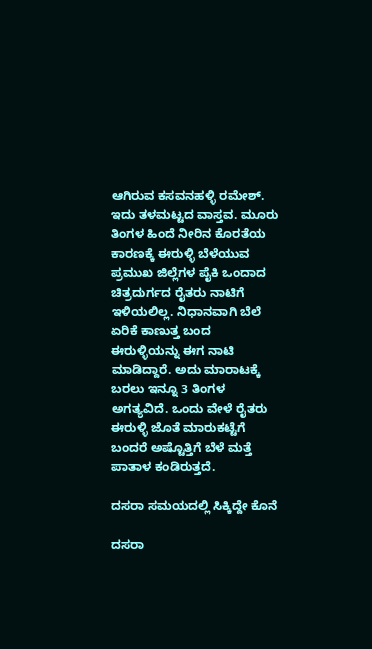ಆಗಿರುವ ಕಸವನಹಳ್ಳಿ ರಮೇಶ್. ಇದು ತಳಮಟ್ಟದ ವಾಸ್ತವ. ಮೂರು ತಿಂಗಳ ಹಿಂದೆ ನೀರಿನ ಕೊರತೆಯ ಕಾರಣಕ್ಕೆ ಈರುಳ್ಳಿ ಬೆಳೆಯುವ ಪ್ರಮುಖ ಜಿಲ್ಲೆಗಳ ಪೈಕಿ ಒಂದಾದ ಚಿತ್ರದುರ್ಗದ ರೈತರು ನಾಟಿಗೆ ಇಳಿಯಲಿಲ್ಲ. ನಿಧಾನವಾಗಿ ಬೆಲೆ ಏರಿಕೆ ಕಾಣುತ್ತ ಬಂದ ಈರುಳ್ಳಿಯನ್ನು ಈಗ ನಾಟಿ ಮಾಡಿದ್ದಾರೆ. ಅದು ಮಾರಾಟಕ್ಕೆ ಬರಲು ಇನ್ನೂ 3 ತಿಂಗಳ ಅಗತ್ಯವಿದೆ. ಒಂದು ವೇಳೆ ರೈತರು ಈರುಳ್ಳಿ ಜೊತೆ ಮಾರುಕಟ್ಟೆಗೆ ಬಂದರೆ ಅಷ್ಟೊತ್ತಿಗೆ ಬೆಳೆ ಮತ್ತೆ ಪಾತಾಳ ಕಂಡಿರುತ್ತದೆ.

ದಸರಾ ಸಮಯದಲ್ಲಿ ಸಿಕ್ಕಿದ್ದೇ ಕೊನೆ

ದಸರಾ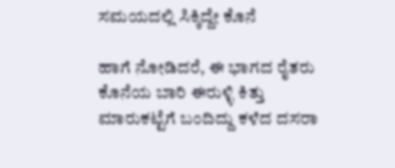ಸಮಯದಲ್ಲಿ ಸಿಕ್ಕಿದ್ದೇ ಕೊನೆ

ಹಾಗೆ ನೋಡಿದರೆ, ಈ ಭಾಗದ ರೈತರು ಕೊನೆಯ ಬಾರಿ ಈರುಳ್ಳಿ ಕಿತ್ತು ಮಾರುಕಟ್ಟೆಗೆ ಬಂದಿದ್ದು ಕಳೆದ ದಸರಾ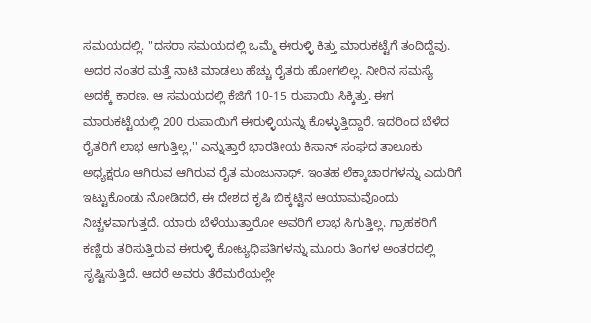ಸಮಯದಲ್ಲಿ. "ದಸರಾ ಸಮಯದಲ್ಲಿ ಒಮ್ಮೆ ಈರುಳ್ಳಿ ಕಿತ್ತು ಮಾರುಕಟ್ಟೆಗೆ ತಂದಿದ್ದೆವು. ಅದರ ನಂತರ ಮತ್ತೆ ನಾಟಿ ಮಾಡಲು ಹೆಚ್ಚು ರೈತರು ಹೋಗಲಿಲ್ಲ. ನೀರಿನ ಸಮಸ್ಯೆ ಅದಕ್ಕೆ ಕಾರಣ. ಆ ಸಮಯದಲ್ಲಿ ಕೆಜಿಗೆ 10-15 ರುಪಾಯಿ ಸಿಕ್ಕಿತ್ತು. ಈಗ ಮಾರುಕಟ್ಟೆಯಲ್ಲಿ 200 ರುಪಾಯಿಗೆ ಈರುಳ್ಳಿಯನ್ನು ಕೊಳ್ಳುತ್ತಿದ್ದಾರೆ. ಇದರಿಂದ ಬೆಳೆದ ರೈತರಿಗೆ ಲಾಭ ಆಗುತ್ತಿಲ್ಲ,'' ಎನ್ನುತ್ತಾರೆ ಭಾರತೀಯ ಕಿಸಾನ್ ಸಂಘದ ತಾಲೂಕು ಅಧ್ಯಕ್ಷರೂ ಆಗಿರುವ ಆಗಿರುವ ರೈತ ಮಂಜುನಾಥ್. ಇಂತಹ ಲೆಕ್ಕಾಚಾರಗಳನ್ನು ಎದುರಿಗೆ ಇಟ್ಟುಕೊಂಡು ನೋಡಿದರೆ, ಈ ದೇಶದ ಕೃಷಿ ಬಿಕ್ಕಟ್ಟಿನ ಆಯಾಮವೊಂದು ನಿಚ್ಚಳವಾಗುತ್ತದೆ. ಯಾರು ಬೆಳೆಯುತ್ತಾರೋ ಅವರಿಗೆ ಲಾಭ ಸಿಗುತ್ತಿಲ್ಲ. ಗ್ರಾಹಕರಿಗೆ ಕಣ್ಣಿರು ತರಿಸುತ್ತಿರುವ ಈರುಳ್ಳಿ ಕೋಟ್ಯಧಿಪತಿಗಳನ್ನು ಮೂರು ತಿಂಗಳ ಅಂತರದಲ್ಲಿ ಸೃಷ್ಟಿಸುತ್ತಿದೆ. ಆದರೆ ಅವರು ತೆರೆಮರೆಯಲ್ಲೇ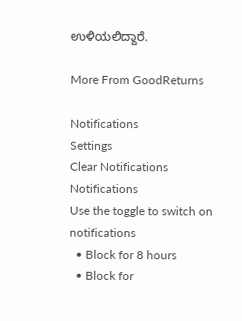ಉಳಿಯಲಿದ್ದಾರೆ.

More From GoodReturns

Notifications
Settings
Clear Notifications
Notifications
Use the toggle to switch on notifications
  • Block for 8 hours
  • Block for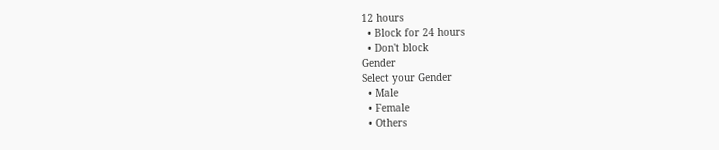12 hours
  • Block for 24 hours
  • Don't block
Gender
Select your Gender
  • Male
  • Female
  • Others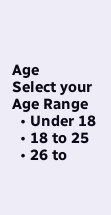Age
Select your Age Range
  • Under 18
  • 18 to 25
  • 26 to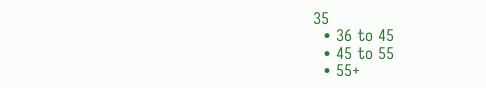35
  • 36 to 45
  • 45 to 55
  • 55+